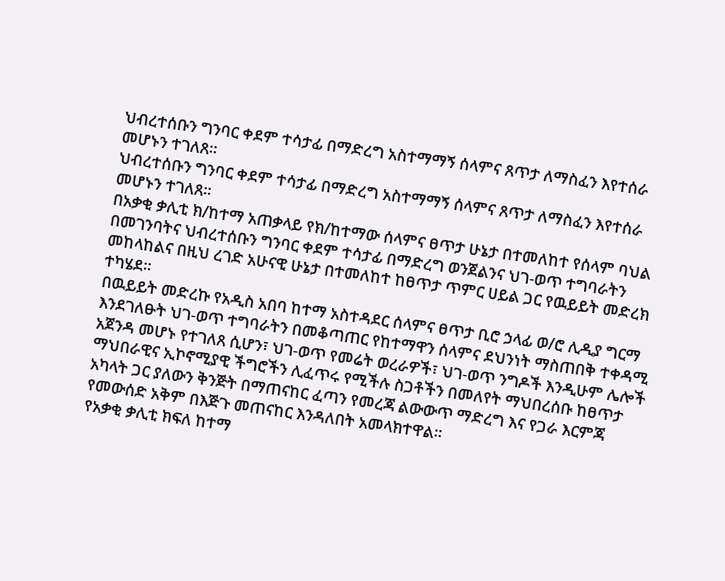ህብረተሰቡን ግንባር ቀደም ተሳታፊ በማድረግ አስተማማኝ ሰላምና ጸጥታ ለማስፈን እየተሰራ መሆኑን ተገለጸ።
ህብረተሰቡን ግንባር ቀደም ተሳታፊ በማድረግ አስተማማኝ ሰላምና ጸጥታ ለማስፈን እየተሰራ መሆኑን ተገለጸ።
በአቃቂ ቃሊቲ ክ/ከተማ አጠቃላይ የክ/ከተማው ሰላምና ፀጥታ ሁኔታ በተመለከተ የሰላም ባህል በመገንባትና ህብረተሰቡን ግንባር ቀደም ተሳታፊ በማድረግ ወንጀልንና ህገ-ወጥ ተግባራትን መከላከልና በዚህ ረገድ አሁናዊ ሁኔታ በተመለከተ ከፀጥታ ጥምር ሀይል ጋር የዉይይት መድረክ ተካሄደ።
በዉይይት መድረኩ የአዲስ አበባ ከተማ አስተዳደር ሰላምና ፀጥታ ቢሮ ኃላፊ ወ/ሮ ሊዲያ ግርማ እንደገለፁት ህገ-ወጥ ተግባራትን በመቆጣጠር የከተማዋን ሰላምና ደህንነት ማስጠበቅ ተቀዳሚ አጀንዳ መሆኑ የተገለጸ ሲሆን፣ ህገ-ወጥ የመሬት ወረራዎች፣ ህገ-ወጥ ንግዶች እንዲሁም ሌሎች ማህበራዊና ኢኮኖሚያዊ ችግሮችን ሊፈጥሩ የሚችሉ ስጋቶችን በመለየት ማህበረሰቡ ከፀጥታ አካላት ጋር ያለውን ቅንጅት በማጠናከር ፈጣን የመረጃ ልውውጥ ማድረግ እና የጋራ እርምጃ የመውሰድ አቅም በእጅጉ መጠናከር እንዳለበት አመላክተዋል።
የአቃቂ ቃሊቲ ክፍለ ከተማ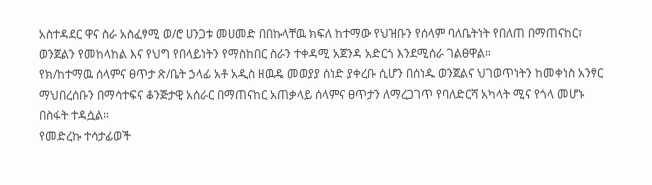አስተዳደር ዋና ስራ አስፈፃሚ ወ/ሮ ሀንጋቱ መሀመድ በበኩላቸዉ ክፍለ ከተማው የህዝቡን የሰላም ባለቤትነት የበለጠ በማጠናከር፣ ወንጀልን የመከላከል እና የህግ የበላይነትን የማስከበር ስራን ተቀዳሚ አጀንዳ አድርጎ እንደሚሰራ ገልፀዋል።
የክ/ከተማዉ ሰላምና ፀጥታ ጽ/ቤት ኃላፊ አቶ አዲስ ዘዉዴ መወያያ ሰነድ ያቀረቡ ሲሆን በሰነዱ ወንጀልና ህገወጥነትን ከመቀነስ አንፃር ማህበረሰቡን በማሳተፍና ቆንጅታዊ አሰራር በማጠናከር አጠቃላይ ሰላምና ፀጥታን ለማረጋገጥ የባለድርሻ አካላት ሚና የጎላ መሆኑ በስፋት ተዳሷል።
የመድረኩ ተሳታፊወች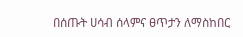በሰጡት ሀሳብ ሰላምና ፀጥታን ለማስከበር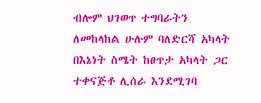ብሎም ህገወጥ ተግባራትን ለመከላከል ሁሉም ባለድርሻ አካላት በእኔነት ስሜት ከፀጥታ አካላት ጋር ተቀናጅቶ ሊሰራ እንደሚገባ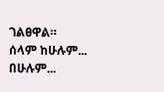ገልፀዋል።
ሰላም ከሁሉም... በሁሉም...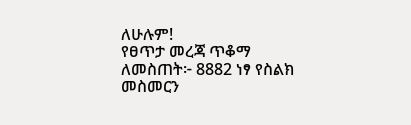ለሁሉም!
የፀጥታ መረጃ ጥቆማ ለመስጠት፦ 8882 ነፃ የስልክ መስመርን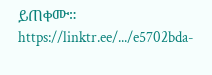ይጠቀሙ።
https://linktr.ee/.../e5702bda-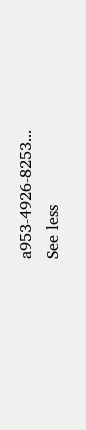a953-4926-8253...
See less